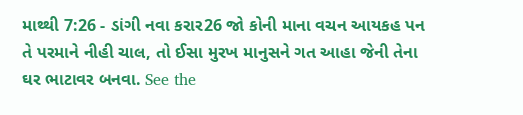માથ્થી 7:26 - ડાંગી નવા કરાર26 જો કોની માના વચન આયકહ પન તે પરમાને નીહી ચાલ, તો ઈસા મુરખ માનુસને ગત આહા જેની તેના ઘર ભાટાવર બનવા. See the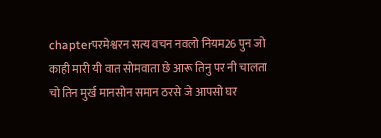chapterपरमेश्वरन सत्य वचन नवलो नियम26 पुन जो काही मारी यी वात सोमवाता छे आरू तिनु पर नी चालता चो तिन मुर्ख मानसोन समान ठरसे जे आपसो घर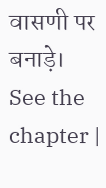वासणी पर बनाड़े। See the chapter |